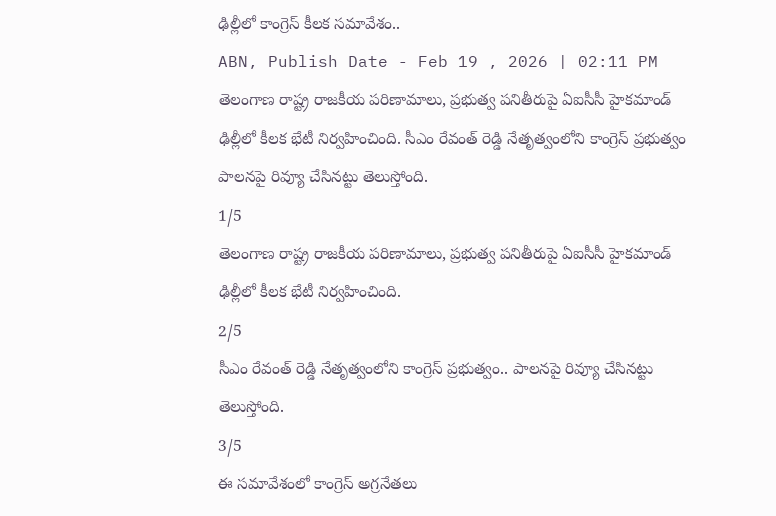ఢిల్లీలో కాంగ్రెస్ కీలక సమావేశం..
ABN, Publish Date - Feb 19 , 2026 | 02:11 PM
తెలంగాణ రాష్ట్ర రాజకీయ పరిణామాలు, ప్రభుత్వ పనితీరుపై ఏఐసీసీ హైకమాండ్ ఢిల్లీలో కీలక భేటీ నిర్వహించింది. సీఎం రేవంత్ రెడ్డి నేతృత్వంలోని కాంగ్రెస్ ప్రభుత్వం పాలనపై రివ్యూ చేసినట్టు తెలుస్తోంది.
1/5
తెలంగాణ రాష్ట్ర రాజకీయ పరిణామాలు, ప్రభుత్వ పనితీరుపై ఏఐసీసీ హైకమాండ్ ఢిల్లీలో కీలక భేటీ నిర్వహించింది.
2/5
సీఎం రేవంత్ రెడ్డి నేతృత్వంలోని కాంగ్రెస్ ప్రభుత్వం.. పాలనపై రివ్యూ చేసినట్టు తెలుస్తోంది.
3/5
ఈ సమావేశంలో కాంగ్రెస్ అగ్రనేతలు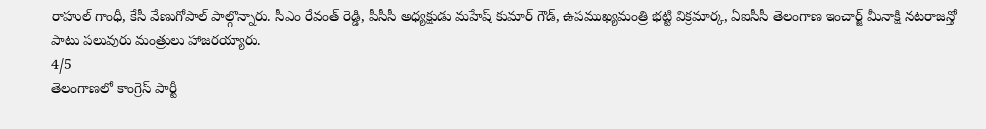రాహుల్ గాంధీ, కేసీ వేణుగోపాల్ పాల్గొన్నారు. సీఎం రేవంత్ రెడ్డి, పీసీసీ అధ్యక్షుడు మహేష్ కుమార్ గౌడ్, ఉపముఖ్యమంత్రి భట్టి విక్రమార్క, ఏఐసీసీ తెలంగాణ ఇంచార్జ్ మీనాక్షి నటరాజన్తో పాటు పలువురు మంత్రులు హాజరయ్యారు.
4/5
తెలంగాణలో కాంగ్రెస్ పార్టీ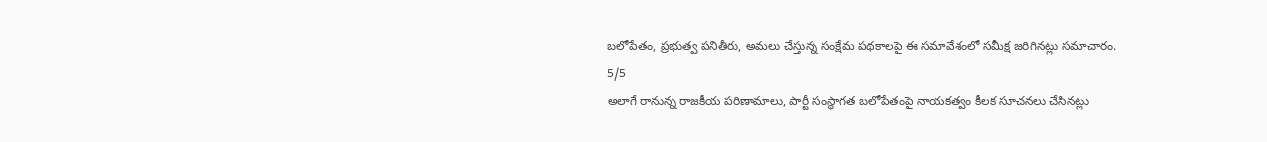బలోపేతం, ప్రభుత్వ పనితీరు, అమలు చేస్తున్న సంక్షేమ పథకాలపై ఈ సమావేశంలో సమీక్ష జరిగినట్లు సమాచారం.
5/5
అలాగే రానున్న రాజకీయ పరిణామాలు, పార్టీ సంస్థాగత బలోపేతంపై నాయకత్వం కీలక సూచనలు చేసినట్లు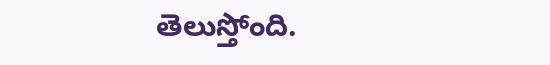తెలుస్తోంది.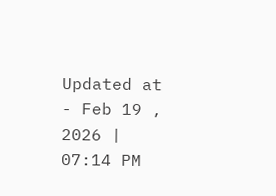Updated at - Feb 19 , 2026 | 07:14 PM